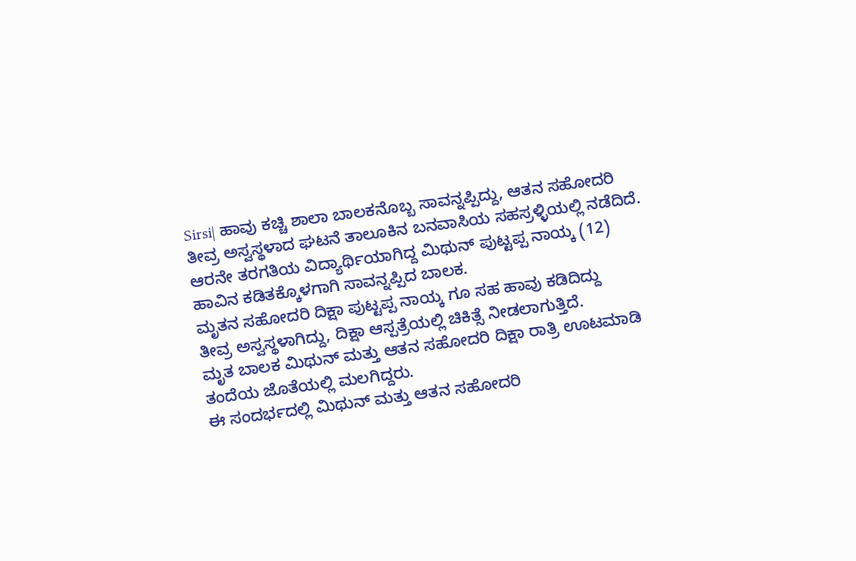Sirsi| ಹಾವು ಕಚ್ಚಿ ಶಾಲಾ ಬಾಲಕನೊಬ್ಬ ಸಾವನ್ನಪ್ಪಿದ್ದು, ಆತನ ಸಹೋದರಿ ತೀವ್ರ ಅಸ್ವಸ್ಥಳಾದ ಘಟನೆ ತಾಲೂಕಿನ ಬನವಾಸಿಯ ಸಹಸ್ರಳ್ಳಿಯಲ್ಲಿ ನಡೆದಿದೆ.
ಆರನೇ ತರಗತಿಯ ವಿದ್ಯಾರ್ಥಿಯಾಗಿದ್ದ ಮಿಥುನ್ ಪುಟ್ಟಪ್ಪ ನಾಯ್ಕ (12) ಹಾವಿನ ಕಡಿತಕ್ಕೊಳಗಾಗಿ ಸಾವನ್ನಪ್ಪಿದ ಬಾಲಕ.
ಮೃತನ ಸಹೋದರಿ ದಿಕ್ಷಾ ಪುಟ್ಟಪ್ಪ ನಾಯ್ಕ ಗೂ ಸಹ ಹಾವು ಕಡಿದಿದ್ದು
ತೀವ್ರ ಅಸ್ವಸ್ಥಳಾಗಿದ್ದು, ದಿಕ್ಷಾ ಆಸ್ಪತ್ರೆಯಲ್ಲಿ ಚಿಕಿತ್ಸೆ ನೀಡಲಾಗುತ್ತಿದೆ.
ಮೃತ ಬಾಲಕ ಮಿಥುನ್ ಮತ್ತು ಆತನ ಸಹೋದರಿ ದಿಕ್ಷಾ ರಾತ್ರಿ ಊಟಮಾಡಿ ತಂದೆಯ ಜೊತೆಯಲ್ಲಿ ಮಲಗಿದ್ದರು.
ಈ ಸಂದರ್ಭದಲ್ಲಿ ಮಿಥುನ್ ಮತ್ತು ಆತನ ಸಹೋದರಿ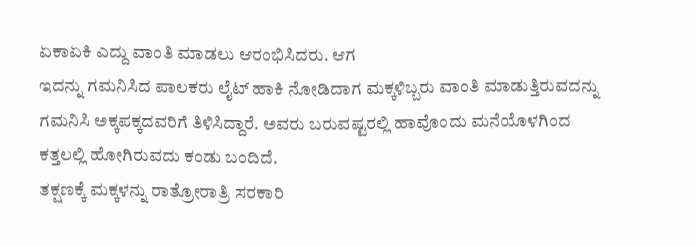ಏಕಾಏಕಿ ಎದ್ದು ವಾಂತಿ ಮಾಡಲು ಆರಂಭಿಸಿದರು. ಆಗ
ಇದನ್ನು ಗಮನಿಸಿದ ಪಾಲಕರು ಲೈಟ್ ಹಾಕಿ ನೋಡಿದಾಗ ಮಕ್ಕಳಿಬ್ಬರು ವಾಂತಿ ಮಾಡುತ್ತಿರುವದನ್ನು ಗಮನಿಸಿ ಅಕ್ಕಪಕ್ಕದವರಿಗೆ ತಿಳಿಸಿದ್ದಾರೆ. ಅವರು ಬರುವಷ್ಟರಲ್ಲಿ ಹಾವೊಂದು ಮನೆಯೊಳಗಿಂದ ಕತ್ತಲಲ್ಲಿ ಹೋಗಿರುವದು ಕಂಡು ಬಂದಿದೆ.
ತಕ್ಷಣಕ್ಕೆ ಮಕ್ಕಳನ್ನು ರಾತ್ರೋರಾತ್ರಿ ಸರಕಾರಿ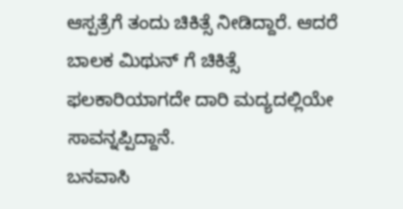ಆಸ್ಪತ್ರೆಗೆ ತಂದು ಚಿಕಿತ್ಸೆ ನೀಡಿದ್ದಾರೆ. ಆದರೆ ಬಾಲಕ ಮಿಥುನ್ ಗೆ ಚಿಕಿತ್ಸೆ ಫಲಕಾರಿಯಾಗದೇ ದಾರಿ ಮದ್ಯದಲ್ಲಿಯೇ ಸಾವನ್ನಪ್ಪಿದ್ದಾನೆ.
ಬನವಾಸಿ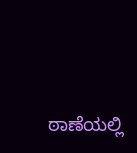ಠಾಣೆಯಲ್ಲಿ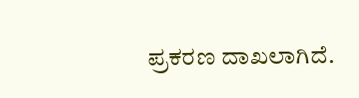ಪ್ರಕರಣ ದಾಖಲಾಗಿದೆ.